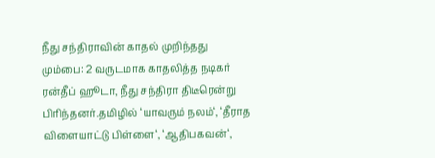நீது சந்திராவின் காதல் முறிந்தது
மும்பை: 2 வருடமாக காதலித்த நடிகர் ரன்தீப் ஹூடா, நீது சந்திரா திடீரென்று பிரிந்தனர்.தமிழில் ‘யாவரும் நலம்‘, ‘தீராத விளையாட்டு பிள்ளை‘, ‘ஆதிபகவன்‘,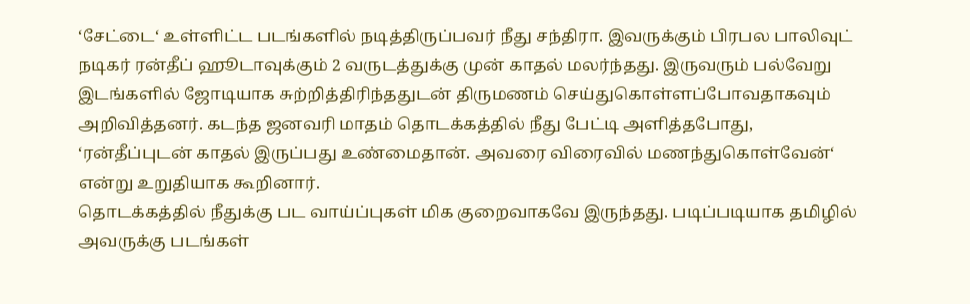‘சேட்டை‘ உள்ளிட்ட படங்களில் நடித்திருப்பவர் நீது சந்திரா. இவருக்கும் பிரபல பாலிவுட் நடிகர் ரன்தீப் ஹூடாவுக்கும் 2 வருடத்துக்கு முன் காதல் மலர்ந்தது. இருவரும் பல்வேறு இடங்களில் ஜோடியாக சுற்றித்திரிந்ததுடன் திருமணம் செய்துகொள்ளப்போவதாகவும் அறிவித்தனர். கடந்த ஜனவரி மாதம் தொடக்கத்தில் நீது பேட்டி அளித்தபோது, ‘ரன்தீப்புடன் காதல் இருப்பது உண்மைதான். அவரை விரைவில் மணந்துகொள்வேன்‘ என்று உறுதியாக கூறினார்.
தொடக்கத்தில் நீதுக்கு பட வாய்ப்புகள் மிக குறைவாகவே இருந்தது. படிப்படியாக தமிழில் அவருக்கு படங்கள்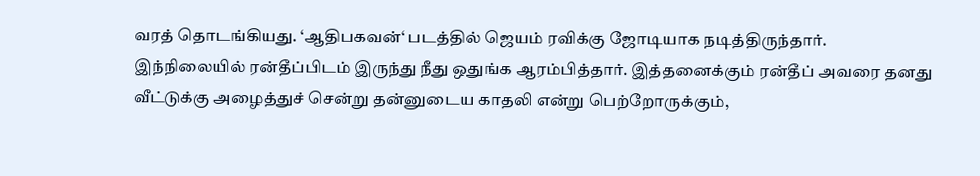வரத் தொடங்கியது. ‘ஆதிபகவன்‘ படத்தில் ஜெயம் ரவிக்கு ஜோடியாக நடித்திருந்தார். இந்நிலையில் ரன்தீப்பிடம் இருந்து நீது ஒதுங்க ஆரம்பித்தார். இத்தனைக்கும் ரன்தீப் அவரை தனது வீட்டுக்கு அழைத்துச் சென்று தன்னுடைய காதலி என்று பெற்றோருக்கும்,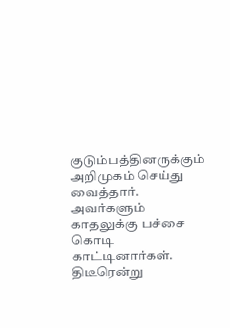குடும்பத்தினருக்கும் அறிமுகம் செய்து வைத்தார். அவர்களும் காதலுக்கு பச்சை கொடி காட்டினார்கள். திடீரென்று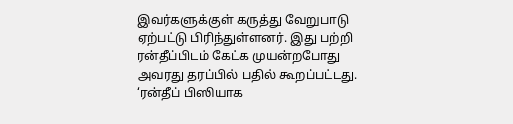இவர்களுக்குள் கருத்து வேறுபாடு ஏற்பட்டு பிரிந்துள்ளனர். இது பற்றி ரன்தீப்பிடம் கேட்க முயன்றபோது அவரது தரப்பில் பதில் கூறப்பட்டது. ‘ரன்தீப் பிஸியாக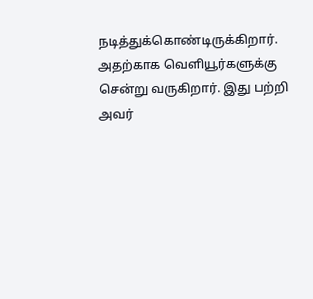நடித்துக்கொண்டிருக்கிறார். அதற்காக வெளியூர்களுக்கு சென்று வருகிறார். இது பற்றி அவர்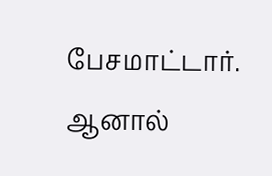பேசமாட்டார். ஆனால்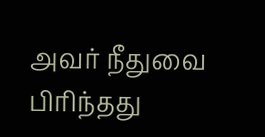அவர் நீதுவை பிரிந்தது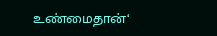உண்மைதான்‘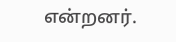என்றனர்.